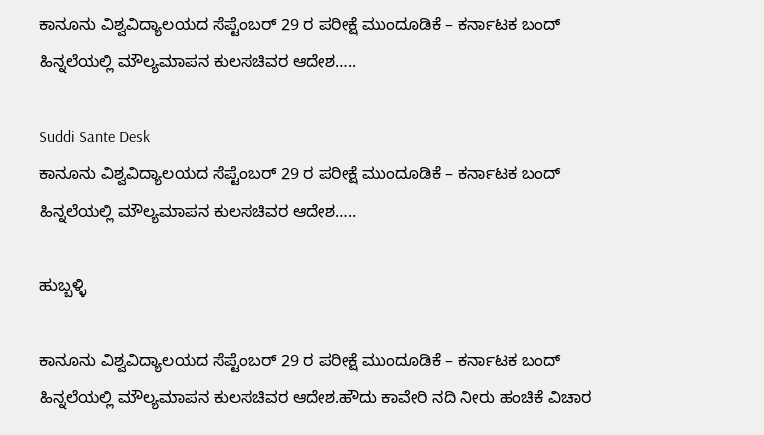ಕಾನೂನು ವಿಶ್ವವಿದ್ಯಾಲಯದ ಸೆಪ್ಟೆಂಬರ್ 29 ರ ಪರೀಕ್ಷೆ ಮುಂದೂಡಿಕೆ – ಕರ್ನಾಟಕ ಬಂದ್ ಹಿನ್ನಲೆಯಲ್ಲಿ ಮೌಲ್ಯಮಾಪನ ಕುಲಸಚಿವರ ಆದೇಶ…..

Suddi Sante Desk
ಕಾನೂನು ವಿಶ್ವವಿದ್ಯಾಲಯದ ಸೆಪ್ಟೆಂಬರ್ 29 ರ ಪರೀಕ್ಷೆ ಮುಂದೂಡಿಕೆ – ಕರ್ನಾಟಕ ಬಂದ್ ಹಿನ್ನಲೆಯಲ್ಲಿ ಮೌಲ್ಯಮಾಪನ ಕುಲಸಚಿವರ ಆದೇಶ…..

ಹುಬ್ಬಳ್ಳಿ

ಕಾನೂನು ವಿಶ್ವವಿದ್ಯಾಲಯದ ಸೆಪ್ಟೆಂಬರ್ 29 ರ ಪರೀಕ್ಷೆ ಮುಂದೂಡಿಕೆ – ಕರ್ನಾಟಕ ಬಂದ್ ಹಿನ್ನಲೆಯಲ್ಲಿ ಮೌಲ್ಯಮಾಪನ ಕುಲಸಚಿವರ ಆದೇಶ.ಹೌದು ಕಾವೇರಿ ನದಿ ನೀರು ಹಂಚಿಕೆ ವಿಚಾರ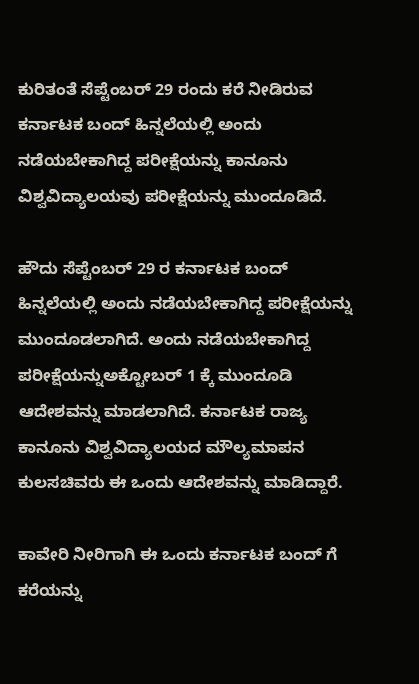ಕುರಿತಂತೆ ಸೆಪ್ಟೆಂಬರ್ 29 ರಂದು ಕರೆ ನೀಡಿರುವ ಕರ್ನಾಟಕ ಬಂದ್ ಹಿನ್ನಲೆಯಲ್ಲಿ ಅಂದು ನಡೆಯಬೇಕಾಗಿದ್ದ ಪರೀಕ್ಷೆಯನ್ನು ಕಾನೂನು ವಿಶ್ವವಿದ್ಯಾಲಯವು ಪರೀಕ್ಷೆಯನ್ನು ಮುಂದೂಡಿದೆ.

ಹೌದು ಸೆಪ್ಟೆಂಬರ್ 29 ರ ಕರ್ನಾಟಕ ಬಂದ್ ಹಿನ್ನಲೆಯಲ್ಲಿ ಅಂದು ನಡೆಯಬೇಕಾಗಿದ್ದ ಪರೀಕ್ಷೆಯನ್ನು ಮುಂದೂಡಲಾಗಿದೆ. ಅಂದು ನಡೆಯಬೇಕಾಗಿದ್ದ ಪರೀಕ್ಷೆಯನ್ನುಅಕ್ಟೋಬರ್ 1 ಕ್ಕೆ ಮುಂದೂಡಿ ಆದೇಶವನ್ನು ಮಾಡಲಾಗಿದೆ. ಕರ್ನಾಟಕ ರಾಜ್ಯ ಕಾನೂನು ವಿಶ್ವವಿದ್ಯಾಲಯದ ಮೌಲ್ಯಮಾಪನ ಕುಲಸಚಿವರು ಈ ಒಂದು ಆದೇಶವನ್ನು ಮಾಡಿದ್ದಾರೆ.

ಕಾವೇರಿ ನೀರಿಗಾಗಿ ಈ ಒಂದು ಕರ್ನಾಟಕ ಬಂದ್ ಗೆ ಕರೆಯನ್ನು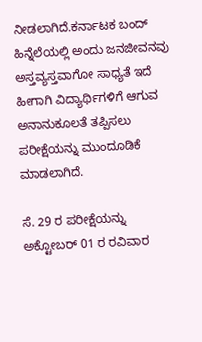ನೀಡಲಾಗಿದೆ.ಕರ್ನಾಟಕ ಬಂದ್ ಹಿನ್ನೆಲೆಯಲ್ಲಿ ಅಂದು ಜನಜೀವನವು ಅಸ್ತವ್ಯಸ್ತವಾಗೋ ಸಾಧ್ಯತೆ ಇದೆ ಹೀಗಾಗಿ ವಿದ್ಯಾರ್ಥಿಗಳಿಗೆ ಆಗುವ ಅನಾನುಕೂಲತೆ ತಪ್ಪಿಸಲು ಪರೀಕ್ಷೆಯನ್ನು ಮುಂದೂಡಿಕೆ ಮಾಡಲಾಗಿದೆ.

ಸೆ. 29 ರ ಪರೀಕ್ಷೆಯನ್ನು ಅಕ್ಟೋಬರ್ 01 ರ ರವಿವಾರ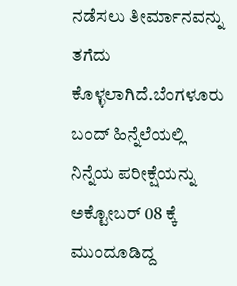ನಡೆಸಲು ತೀರ್ಮಾನವನ್ನು ತಗೆದು ಕೊಳ್ಳಲಾಗಿದೆ.ಬೆಂಗಳೂರು ಬಂದ್ ಹಿನ್ನೆಲೆಯಲ್ಲಿ ನಿನ್ನೆಯ ಪರೀಕ್ಷೆಯನ್ನು ಅಕ್ಟೋಬರ್ 08 ಕ್ಕೆ ಮುಂದೂಡಿದ್ದ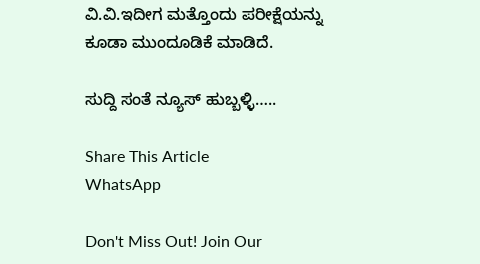ವಿ.ವಿ.ಇದೀಗ ಮತ್ತೊಂದು ಪರೀಕ್ಷೆಯನ್ನು ಕೂಡಾ ಮುಂದೂಡಿಕೆ ಮಾಡಿದೆ.

ಸುದ್ದಿ ಸಂತೆ ನ್ಯೂಸ್ ಹುಬ್ಬಳ್ಳಿ…..

Share This Article
WhatsApp

Don't Miss Out! Join Our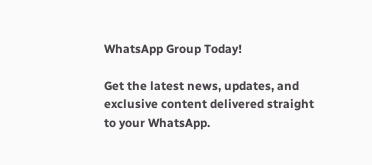WhatsApp Group Today!

Get the latest news, updates, and exclusive content delivered straight to your WhatsApp.